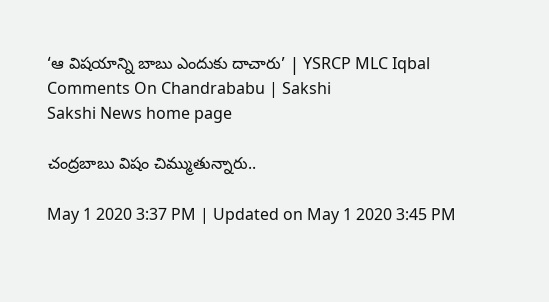‘ఆ విషయాన్ని బాబు ఎందుకు దాచారు’ | YSRCP MLC Iqbal Comments On Chandrababu | Sakshi
Sakshi News home page

చంద్రబాబు విషం చిమ్ముతున్నారు..

May 1 2020 3:37 PM | Updated on May 1 2020 3:45 PM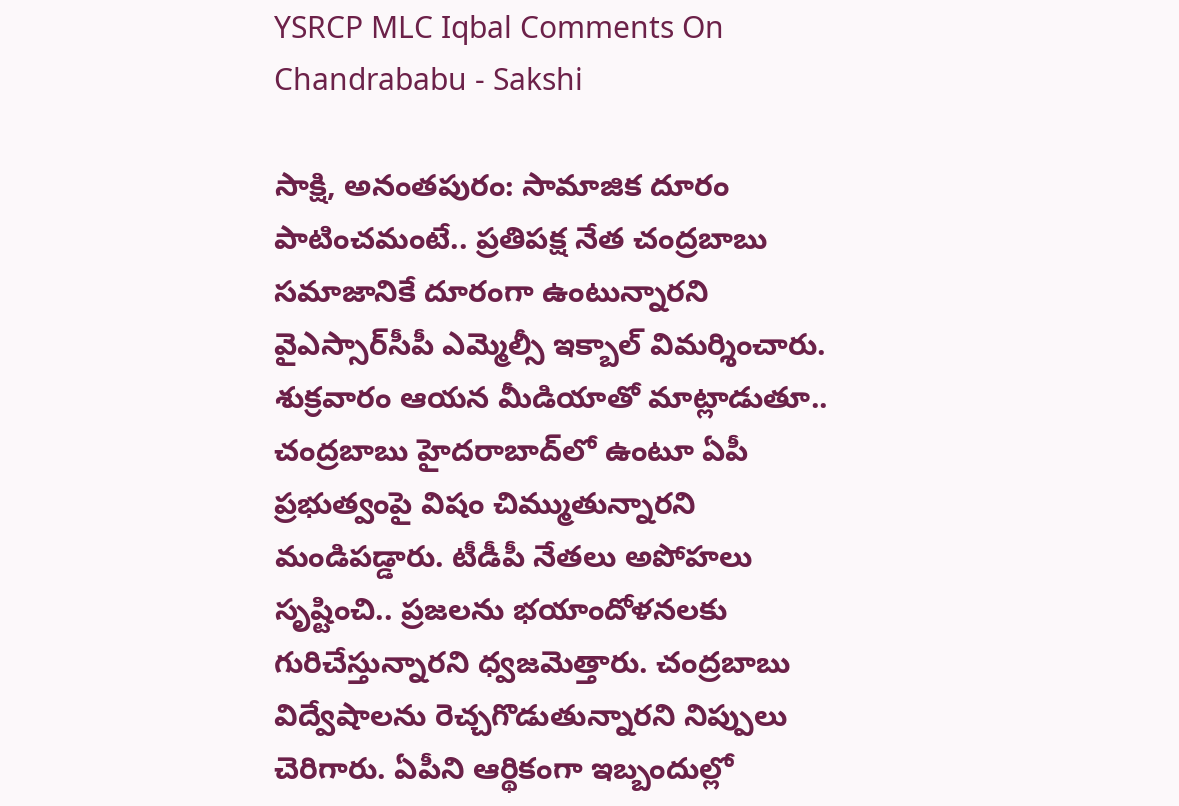YSRCP MLC Iqbal Comments On Chandrababu - Sakshi

సాక్షి, అనంతపురం: సామాజిక దూరం పాటించమంటే.. ప్రతిపక్ష నేత చంద్రబాబు సమాజానికే దూరంగా ఉంటున్నారని వైఎస్సార్‌సీపీ ఎమ్మెల్సీ ఇక్బాల్‌ విమర్శించారు. శుక్రవారం ఆయన మీడియాతో మాట్లాడుతూ.. చంద్రబాబు హైదరాబాద్‌లో ఉంటూ ఏపీ ప్రభుత్వంపై విషం చిమ్ముతున్నారని మండిపడ్డారు. టీడీపీ నేతలు అపోహలు సృష్టించి.. ప్రజలను భయాందోళనలకు గురిచేస్తున్నారని ధ్వజమెత్తారు. చంద్రబాబు విద్వేషాలను రెచ్చగొడుతున్నారని నిప్పులు చెరిగారు. ఏపీని ఆర్థికంగా ఇబ్బందుల్లో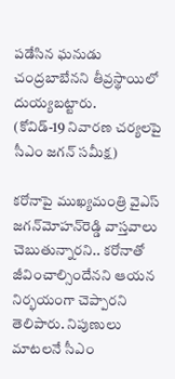పడేసిన ఘనుడు చంద్రబాబేనని తీవ్రస్థాయిలో దుయ్యబట్టారు.
(కోవిడ్‌-19 నివారణ చర్యలపై సీఎం జగన్‌ సమీక్ష)

కరోనాపై ముఖ్యమంత్రి వైఎస్‌ జగన్‌మోహన్‌రెడ్డి వాస్తవాలు చెబుతున్నారని.. కరోనాతో జీవించాల్సిందేనని ఆయన నిర్భయంగా చెప్పారని తెలిపారు. నిపుణులు మాటలనే సీఎం‌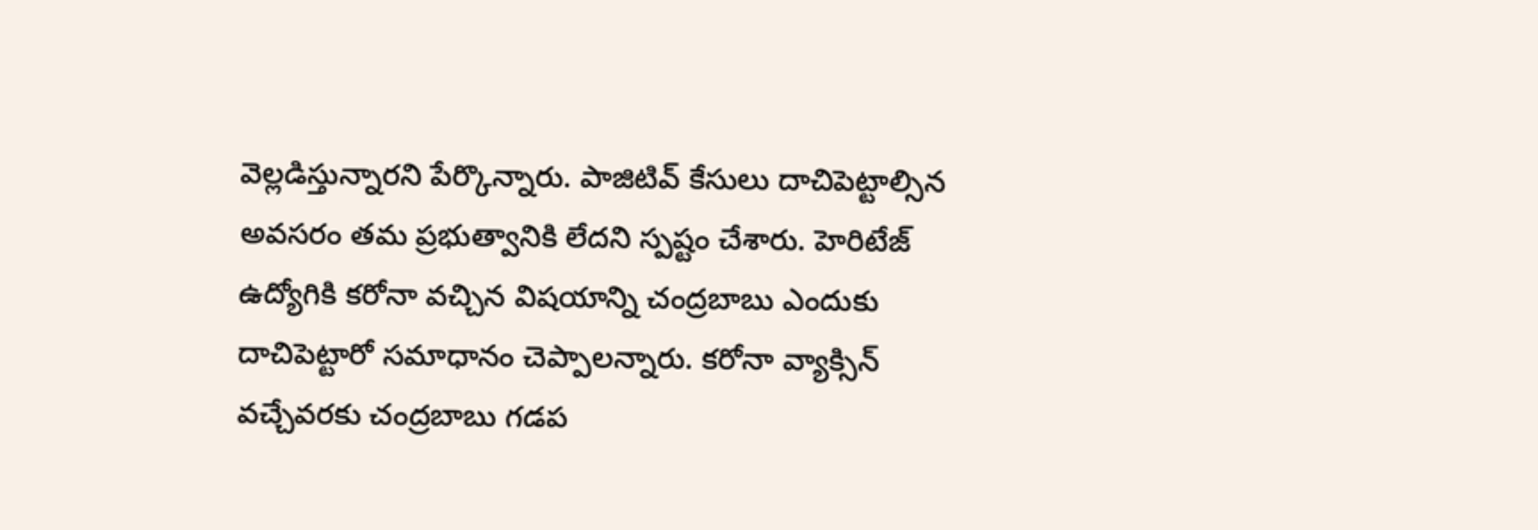వెల్లడిస్తున్నారని పేర్కొన్నారు. పాజిటివ్‌ కేసులు దాచిపెట్టాల్సిన అవసరం తమ ప్రభుత్వానికి లేదని స్పష్టం చేశారు. హెరిటేజ్‌ ఉద్యోగికి కరోనా వచ్చిన విషయాన్ని చంద్రబాబు ఎందుకు దాచిపెట్టారో సమాధానం చెప్పాలన్నారు. కరోనా వ్యాక్సిన్‌ వచ్చేవరకు చంద్రబాబు గడప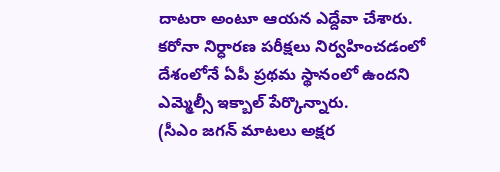దాటరా అంటూ ఆయన ఎద్దేవా చేశారు. కరోనా నిర్ధారణ పరీక్షలు నిర్వహించడంలో దేశంలోనే ఏపీ ప్రథమ స్థానంలో ఉందని  ఎమ్మెల్సీ ఇక్బాల్‌ పేర్కొన్నారు.
(సీఎం జగన్‌ మాటలు అక్షర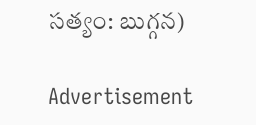సత్యం: బుగ్గన)

Advertisement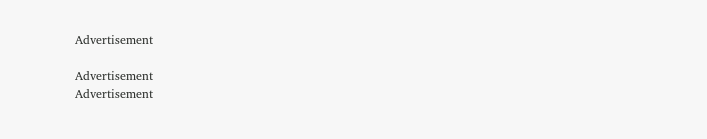Advertisement

Advertisement
Advertisement